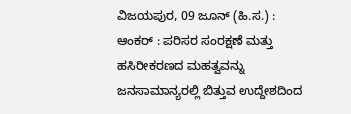ವಿಜಯಪುರ, 09 ಜೂನ್ (ಹಿ.ಸ.) :
ಆಂಕರ್ : ಪರಿಸರ ಸಂರಕ್ಷಣೆ ಮತ್ತು ಹಸಿರೀಕರಣದ ಮಹತ್ವವನ್ನು ಜನಸಾಮಾನ್ಯರಲ್ಲಿ ಬಿತ್ತುವ ಉದ್ದೇಶದಿಂದ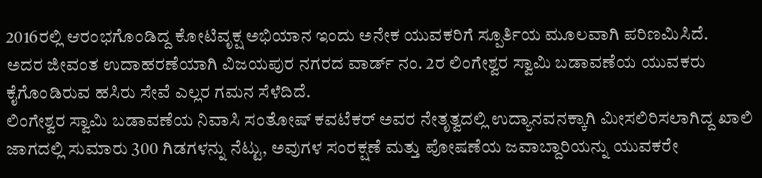2016ರಲ್ಲಿ ಆರಂಭಗೊಂಡಿದ್ದ ಕೋಟಿವೃಕ್ಷ ಅಭಿಯಾನ ಇಂದು ಅನೇಕ ಯುವಕರಿಗೆ ಸ್ಪೂರ್ತಿಯ ಮೂಲವಾಗಿ ಪರಿಣಮಿಸಿದೆ.
ಅದರ ಜೀವಂತ ಉದಾಹರಣೆಯಾಗಿ ವಿಜಯಪುರ ನಗರದ ವಾರ್ಡ್ ನಂ. 2ರ ಲಿಂಗೇಶ್ವರ ಸ್ವಾಮಿ ಬಡಾವಣೆಯ ಯುವಕರು ಕೈಗೊಂಡಿರುವ ಹಸಿರು ಸೇವೆ ಎಲ್ಲರ ಗಮನ ಸೆಳೆದಿದೆ.
ಲಿಂಗೇಶ್ವರ ಸ್ವಾಮಿ ಬಡಾವಣೆಯ ನಿವಾಸಿ ಸಂತೋಷ್ ಕವಟೆಕರ್ ಅವರ ನೇತೃತ್ವದಲ್ಲಿ ಉದ್ಯಾನವನಕ್ಕಾಗಿ ಮೀಸಲಿರಿಸಲಾಗಿದ್ದ ಖಾಲಿ ಜಾಗದಲ್ಲಿ ಸುಮಾರು 300 ಗಿಡಗಳನ್ನು ನೆಟ್ಟು, ಅವುಗಳ ಸಂರಕ್ಷಣೆ ಮತ್ತು ಪೋಷಣೆಯ ಜವಾಬ್ದಾರಿಯನ್ನು ಯುವಕರೇ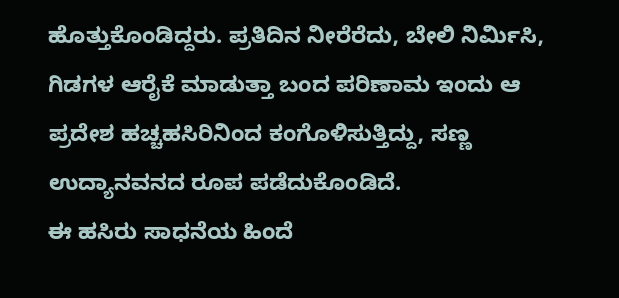ಹೊತ್ತುಕೊಂಡಿದ್ದರು. ಪ್ರತಿದಿನ ನೀರೆರೆದು, ಬೇಲಿ ನಿರ್ಮಿಸಿ, ಗಿಡಗಳ ಆರೈಕೆ ಮಾಡುತ್ತಾ ಬಂದ ಪರಿಣಾಮ ಇಂದು ಆ ಪ್ರದೇಶ ಹಚ್ಚಹಸಿರಿನಿಂದ ಕಂಗೊಳಿಸುತ್ತಿದ್ದು, ಸಣ್ಣ ಉದ್ಯಾನವನದ ರೂಪ ಪಡೆದುಕೊಂಡಿದೆ.
ಈ ಹಸಿರು ಸಾಧನೆಯ ಹಿಂದೆ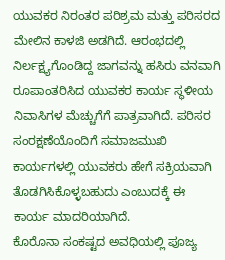ಯುವಕರ ನಿರಂತರ ಪರಿಶ್ರಮ ಮತ್ತು ಪರಿಸರದ ಮೇಲಿನ ಕಾಳಜಿ ಅಡಗಿದೆ. ಆರಂಭದಲ್ಲಿ ನಿರ್ಲಕ್ಷ್ಯಗೊಂಡಿದ್ದ ಜಾಗವನ್ನು ಹಸಿರು ವನವಾಗಿ ರೂಪಾಂತರಿಸಿದ ಯುವಕರ ಕಾರ್ಯ ಸ್ಥಳೀಯ ನಿವಾಸಿಗಳ ಮೆಚ್ಚುಗೆಗೆ ಪಾತ್ರವಾಗಿದೆ. ಪರಿಸರ ಸಂರಕ್ಷಣೆಯೊಂದಿಗೆ ಸಮಾಜಮುಖಿ ಕಾರ್ಯಗಳಲ್ಲಿ ಯುವಕರು ಹೇಗೆ ಸಕ್ರಿಯವಾಗಿ ತೊಡಗಿಸಿಕೊಳ್ಳಬಹುದು ಎಂಬುದಕ್ಕೆ ಈ ಕಾರ್ಯ ಮಾದರಿಯಾಗಿದೆ.
ಕೊರೊನಾ ಸಂಕಷ್ಟದ ಅವಧಿಯಲ್ಲಿ ಪೂಜ್ಯ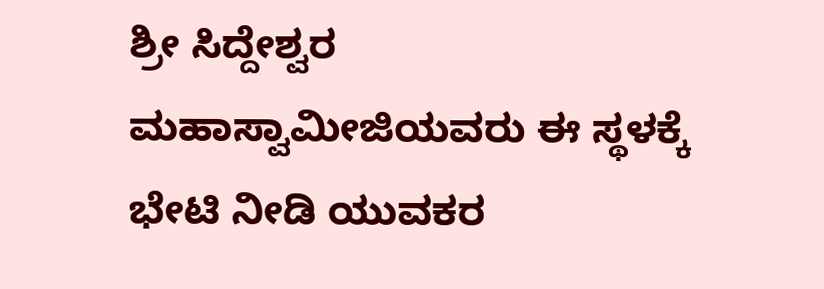ಶ್ರೀ ಸಿದ್ದೇಶ್ವರ ಮಹಾಸ್ವಾಮೀಜಿಯವರು ಈ ಸ್ಥಳಕ್ಕೆ ಭೇಟಿ ನೀಡಿ ಯುವಕರ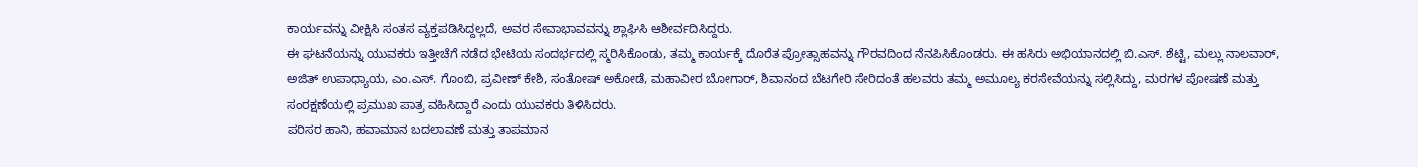ಕಾರ್ಯವನ್ನು ವೀಕ್ಷಿಸಿ ಸಂತಸ ವ್ಯಕ್ತಪಡಿಸಿದ್ದಲ್ಲದೆ, ಅವರ ಸೇವಾಭಾವವನ್ನು ಶ್ಲಾಘಿಸಿ ಆಶೀರ್ವದಿಸಿದ್ದರು.
ಈ ಘಟನೆಯನ್ನು ಯುವಕರು ಇತ್ತೀಚೆಗೆ ನಡೆದ ಭೇಟಿಯ ಸಂದರ್ಭದಲ್ಲಿ ಸ್ಮರಿಸಿಕೊಂಡು, ತಮ್ಮ ಕಾರ್ಯಕ್ಕೆ ದೊರೆತ ಪ್ರೋತ್ಸಾಹವನ್ನು ಗೌರವದಿಂದ ನೆನಪಿಸಿಕೊಂಡರು. ಈ ಹಸಿರು ಅಭಿಯಾನದಲ್ಲಿ ಬಿ.ಎಸ್. ಶೆಟ್ಟಿ, ಮಲ್ಲು ನಾಲವಾರ್, ಅಜಿತ್ ಉಪಾಧ್ಯಾಯ, ಎಂ.ಎಸ್. ಗೊಂಬಿ, ಪ್ರವೀಣ್ ಕೇಶಿ, ಸಂತೋಷ್ ಅಕೋಡೆ, ಮಹಾವೀರ ಬೋಗಾರ್, ಶಿವಾನಂದ ಬೆಟಗೇರಿ ಸೇರಿದಂತೆ ಹಲವರು ತಮ್ಮ ಅಮೂಲ್ಯ ಕರಸೇವೆಯನ್ನು ಸಲ್ಲಿಸಿದ್ದು, ಮರಗಳ ಪೋಷಣೆ ಮತ್ತು ಸಂರಕ್ಷಣೆಯಲ್ಲಿ ಪ್ರಮುಖ ಪಾತ್ರ ವಹಿಸಿದ್ದಾರೆ ಎಂದು ಯುವಕರು ತಿಳಿಸಿದರು.
ಪರಿಸರ ಹಾನಿ, ಹವಾಮಾನ ಬದಲಾವಣೆ ಮತ್ತು ತಾಪಮಾನ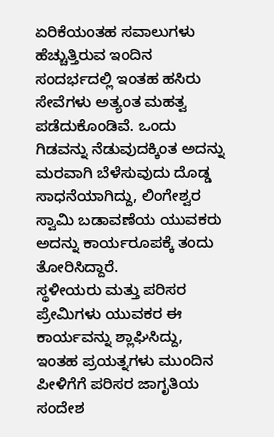ಏರಿಕೆಯಂತಹ ಸವಾಲುಗಳು ಹೆಚ್ಚುತ್ತಿರುವ ಇಂದಿನ ಸಂದರ್ಭದಲ್ಲಿ ಇಂತಹ ಹಸಿರು ಸೇವೆಗಳು ಅತ್ಯಂತ ಮಹತ್ವ ಪಡೆದುಕೊಂಡಿವೆ. ಒಂದು ಗಿಡವನ್ನು ನೆಡುವುದಕ್ಕಿಂತ ಅದನ್ನು ಮರವಾಗಿ ಬೆಳೆಸುವುದು ದೊಡ್ಡ ಸಾಧನೆಯಾಗಿದ್ದು, ಲಿಂಗೇಶ್ವರ ಸ್ವಾಮಿ ಬಡಾವಣೆಯ ಯುವಕರು ಅದನ್ನು ಕಾರ್ಯರೂಪಕ್ಕೆ ತಂದು ತೋರಿಸಿದ್ದಾರೆ.
ಸ್ಥಳೀಯರು ಮತ್ತು ಪರಿಸರ ಪ್ರೇಮಿಗಳು ಯುವಕರ ಈ ಕಾರ್ಯವನ್ನು ಶ್ಲಾಘಿಸಿದ್ದು, ಇಂತಹ ಪ್ರಯತ್ನಗಳು ಮುಂದಿನ ಪೀಳಿಗೆಗೆ ಪರಿಸರ ಜಾಗೃತಿಯ ಸಂದೇಶ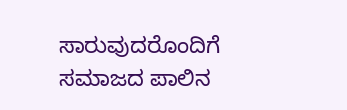ಸಾರುವುದರೊಂದಿಗೆ ಸಮಾಜದ ಪಾಲಿನ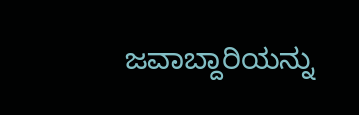ಜವಾಬ್ದಾರಿಯನ್ನು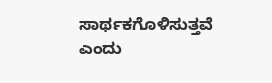ಸಾರ್ಥಕಗೊಳಿಸುತ್ತವೆ ಎಂದು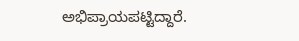ಅಭಿಪ್ರಾಯಪಟ್ಟಿದ್ದಾರೆ.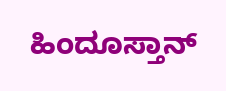ಹಿಂದೂಸ್ತಾನ್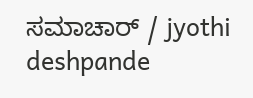ಸಮಾಚಾರ್ / jyothi deshpande